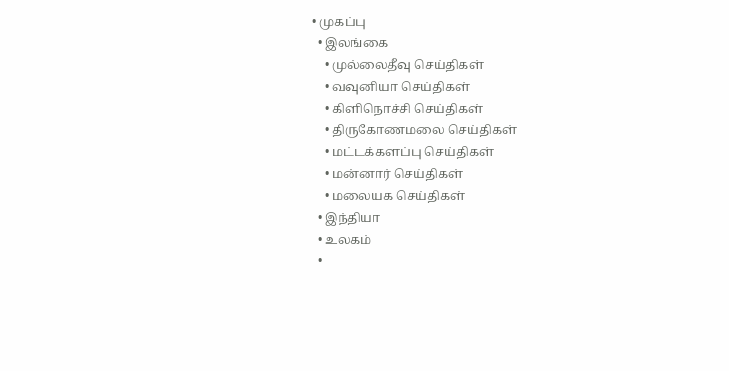• முகப்பு
  • இலங்கை
    • முல்லைதீவு செய்திகள்
    • வவுனியா செய்திகள்
    • கிளிநொச்சி செய்திகள்
    • திருகோணமலை செய்திகள்
    • மட்டக்களப்பு செய்திகள்
    • மன்னார் செய்திகள்
    • மலையக செய்திகள்
  • இந்தியா
  • உலகம்
  •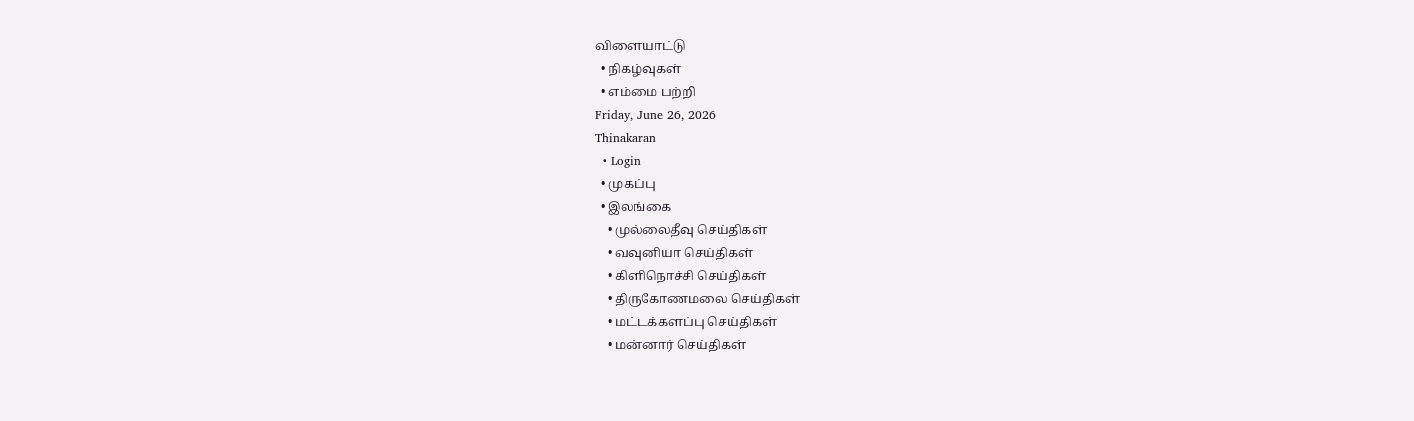விளையாட்டு
  • நிகழ்வுகள்
  • எம்மை பற்றி
Friday, June 26, 2026
Thinakaran
  • Login
  • முகப்பு
  • இலங்கை
    • முல்லைதீவு செய்திகள்
    • வவுனியா செய்திகள்
    • கிளிநொச்சி செய்திகள்
    • திருகோணமலை செய்திகள்
    • மட்டக்களப்பு செய்திகள்
    • மன்னார் செய்திகள்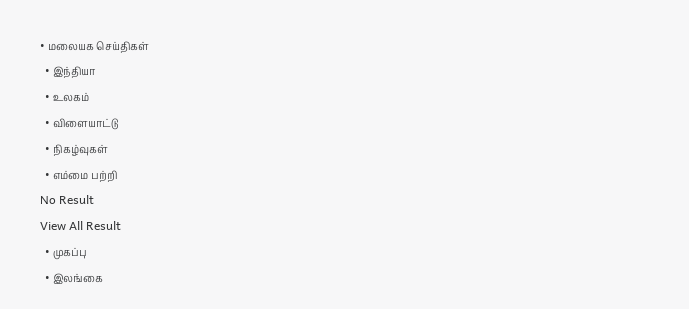• மலையக செய்திகள்
  • இந்தியா
  • உலகம்
  • விளையாட்டு
  • நிகழ்வுகள்
  • எம்மை பற்றி
No Result
View All Result
  • முகப்பு
  • இலங்கை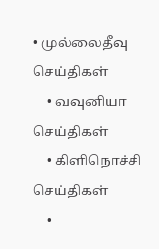• முல்லைதீவு செய்திகள்
    • வவுனியா செய்திகள்
    • கிளிநொச்சி செய்திகள்
    •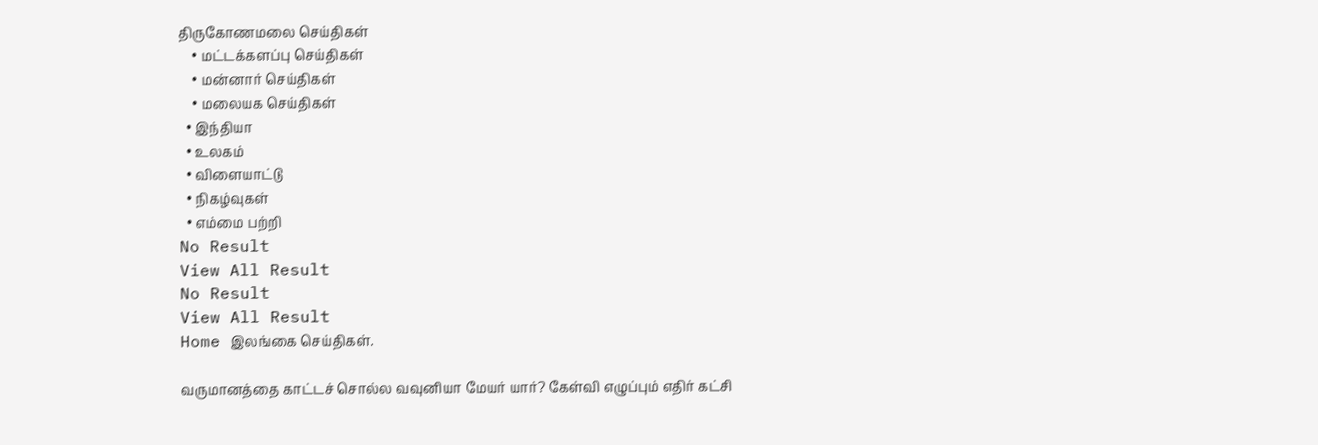திருகோணமலை செய்திகள்
    • மட்டக்களப்பு செய்திகள்
    • மன்னார் செய்திகள்
    • மலையக செய்திகள்
  • இந்தியா
  • உலகம்
  • விளையாட்டு
  • நிகழ்வுகள்
  • எம்மை பற்றி
No Result
View All Result
No Result
View All Result
Home இலங்கை செய்திகள்.

வருமானத்தை காட்டச் சொல்ல வவுனியா மேயர் யார்? கேள்வி எழுப்பும் எதிர் கட்சி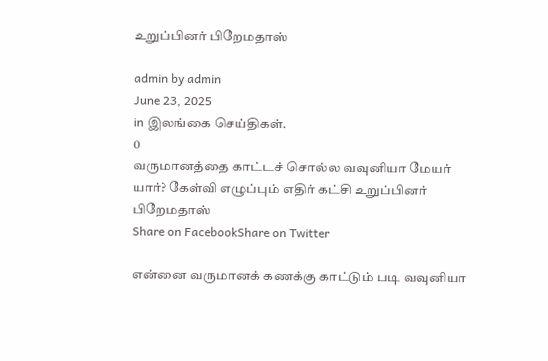உறுப்பினர் பிறேமதாஸ்

admin by admin
June 23, 2025
in இலங்கை செய்திகள்.
0
வருமானத்தை காட்டச் சொல்ல வவுனியா மேயர் யார்? கேள்வி எழுப்பும் எதிர் கட்சி உறுப்பினர் பிறேமதாஸ்
Share on FacebookShare on Twitter

என்னை வருமானக் கணக்கு காட்டும் படி வவுனியா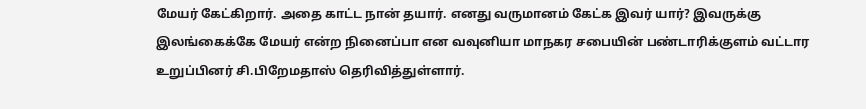மேயர் கேட்கிறார். அதை காட்ட நான் தயார். எனது வருமானம் கேட்க இவர் யார்? இவருக்கு இலங்கைக்கே மேயர் என்ற நினைப்பா என வவுனியா மாநகர சபையின் பண்டாரிக்குளம் வட்டார உறுப்பினர் சி.பிறேமதாஸ் தெரிவித்துள்ளார்.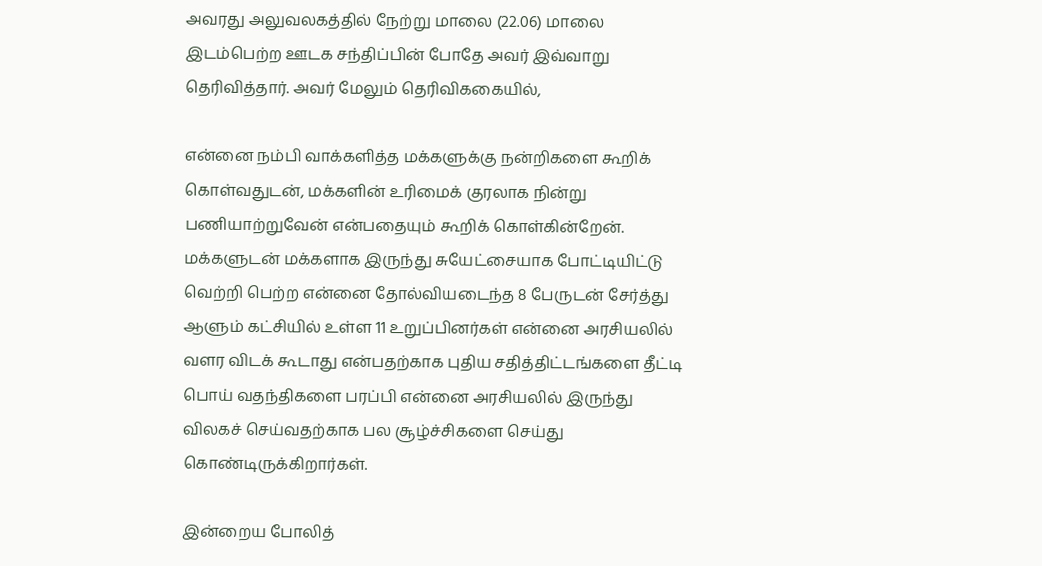அவரது அலுவலகத்தில் நேற்று மாலை (22.06) மாலை இடம்பெற்ற ஊடக சந்திப்பின் போதே அவர் இவ்வாறு தெரிவித்தார். அவர் மேலும் தெரிவிககையில்,

என்னை நம்பி வாக்களித்த மக்களுக்கு நன்றிகளை கூறிக் கொள்வதுடன், மக்களின் உரிமைக் குரலாக நின்று பணியாற்றுவேன் என்பதையும் கூறிக் கொள்கின்றேன். மக்களுடன் மக்களாக இருந்து சுயேட்சையாக போட்டியிட்டு வெற்றி பெற்ற என்னை தோல்வியடைந்த 8 பேருடன் சேர்த்து ஆளும் கட்சியில் உள்ள 11 உறுப்பினர்கள் என்னை அரசியலில் வளர விடக் கூடாது என்பதற்காக புதிய சதித்திட்டங்களை தீட்டி பொய் வதந்திகளை பரப்பி என்னை அரசியலில் இருந்து விலகச் செய்வதற்காக பல சூழ்ச்சிகளை செய்து கொண்டிருக்கிறார்கள்.

இன்றைய போலித்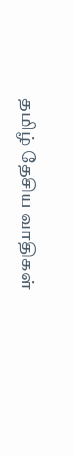தமிழ் தேசிய வாதிகள்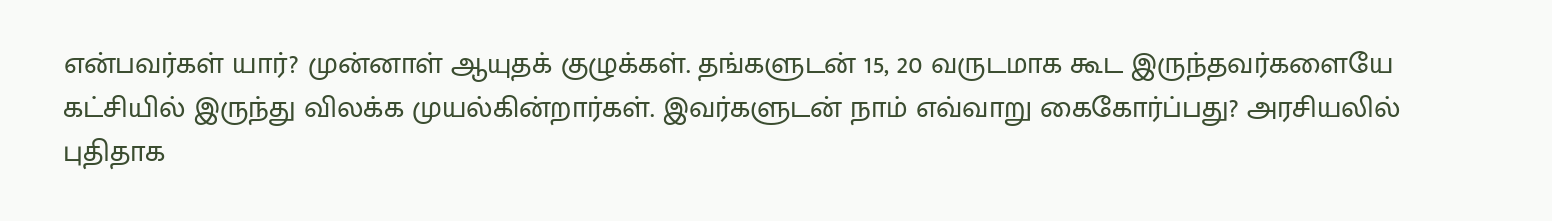என்பவர்கள் யார்? முன்னாள் ஆயுதக் குழுக்கள். தங்களுடன் 15, 20 வருடமாக கூட இருந்தவர்களையே கட்சியில் இருந்து விலக்க முயல்கின்றார்கள். இவர்களுடன் நாம் எவ்வாறு கைகோர்ப்பது? அரசியலில் புதிதாக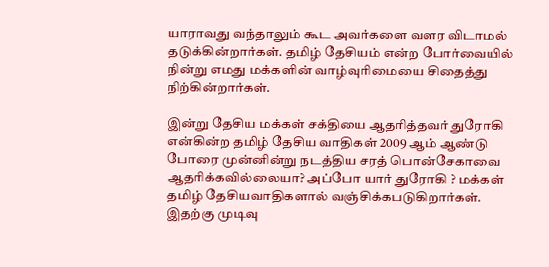யாராவது வந்தாலும் கூட அவர்களை வளர விடாமல் தடுக்கின்றார்கள். தமிழ் தேசியம் என்ற போர்வையில் நின்று எமது மக்களின் வாழ்வுரிமையை சிதைத்து நிற்கின்றார்கள்.

இன்று தேசிய மக்கள் சக்தியை ஆதரித்தவர் துரோகி என்கின்ற தமிழ் தேசிய வாதிகள் 2009 ஆம் ஆண்டு போரை முன்னின்று நடத்திய சரத் பொன்சேகாவை ஆதரிக்கவில்லையா? அப்போ யார் துரோகி ? மக்கள் தமிழ் தேசியவாதிகளால் வஞ்சிக்கபடுகிறார்கள். இதற்கு முடிவு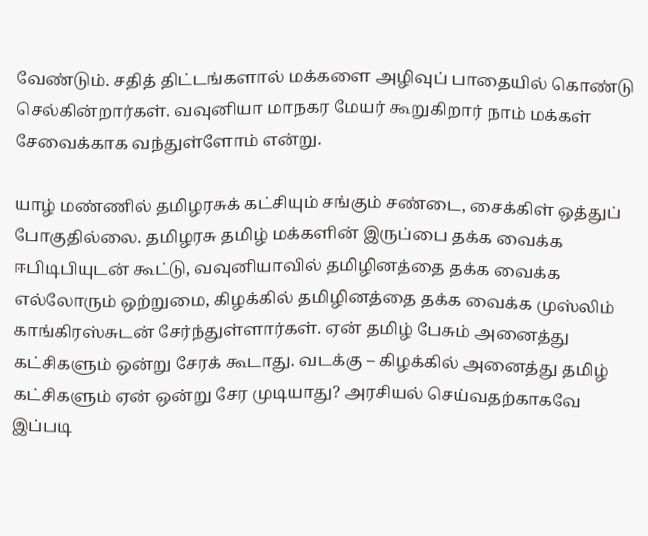வேண்டும். சதித் திட்டங்களால் மக்களை அழிவுப் பாதையில் கொண்டு செல்கின்றார்கள். வவுனியா மாநகர மேயர் கூறுகிறார் நாம் மக்கள் சேவைக்காக வந்துள்ளோம் என்று.

யாழ் மண்ணில் தமிழரசுக் கட்சியும் சங்கும் சண்டை, சைக்கிள் ஒத்துப் போகுதில்லை. தமிழரசு தமிழ் மக்களின் இருப்பை தக்க வைக்க ஈபிடிபியுடன் கூட்டு, வவுனியாவில் தமிழினத்தை தக்க வைக்க எல்லோரும் ஒற்றுமை, கிழக்கில் தமிழினத்தை தக்க வைக்க முஸ்லிம் காங்கிரஸ்சுடன் சேர்ந்துள்ளார்கள். ஏன் தமிழ் பேசும் அனைத்து கட்சிகளும் ஒன்று சேரக் கூடாது. வடக்கு – கிழக்கில் அனைத்து தமிழ் கட்சிகளும் ஏன் ஒன்று சேர முடியாது? அரசியல் செய்வதற்காகவே இப்படி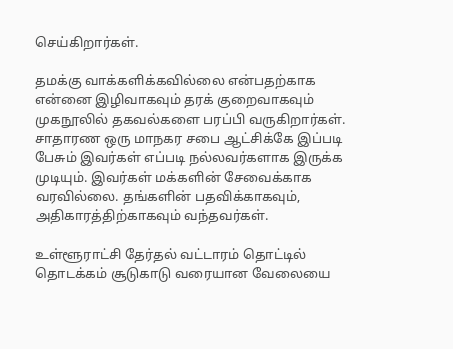செய்கிறார்கள்.

தமக்கு வாக்களிக்கவில்லை என்பதற்காக என்னை இழிவாகவும் தரக் குறைவாகவும் முகநூலில் தகவல்களை பரப்பி வருகிறார்கள். சாதாரண ஒரு மாநகர சபை ஆட்சிக்கே இப்படி பேசும் இவர்கள் எப்படி நல்லவர்களாக இருக்க முடியும். இவர்கள் மக்களின் சேவைக்காக வரவில்லை. தங்களின் பதவிக்காகவும், அதிகாரத்திற்காகவும் வந்தவர்கள்.

உள்ளூராட்சி தேர்தல் வட்டாரம் தொட்டில் தொடக்கம் சூடுகாடு வரையான வேலையை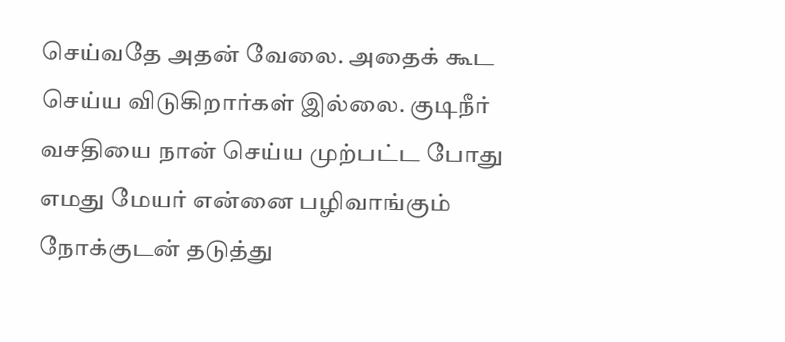செய்வதே அதன் வேலை. அதைக் கூட செய்ய விடுகிறார்கள் இல்லை. குடிநீர் வசதியை நான் செய்ய முற்பட்ட போது எமது மேயர் என்னை பழிவாங்கும் நோக்குடன் தடுத்து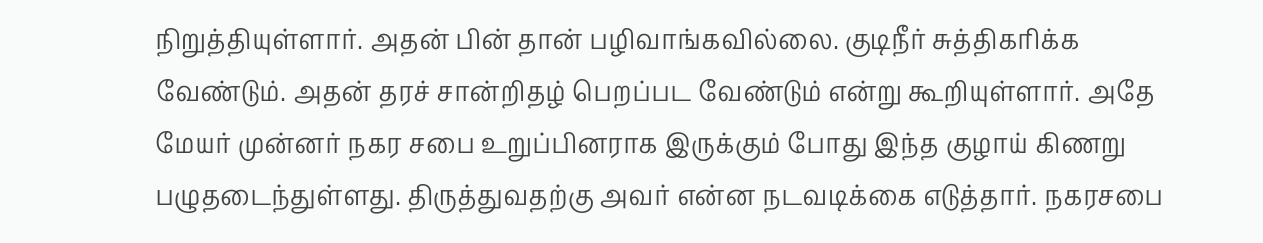நிறுத்தியுள்ளார். அதன் பின் தான் பழிவாங்கவில்லை. குடிநீர் சுத்திகரிக்க வேண்டும். அதன் தரச் சான்றிதழ் பெறப்பட வேண்டும் என்று கூறியுள்ளார். அதே மேயர் முன்னர் நகர சபை உறுப்பினராக இருக்கும் போது இந்த குழாய் கிணறு பழுதடைந்துள்ளது. திருத்துவதற்கு அவர் என்ன நடவடிக்கை எடுத்தார். நகரசபை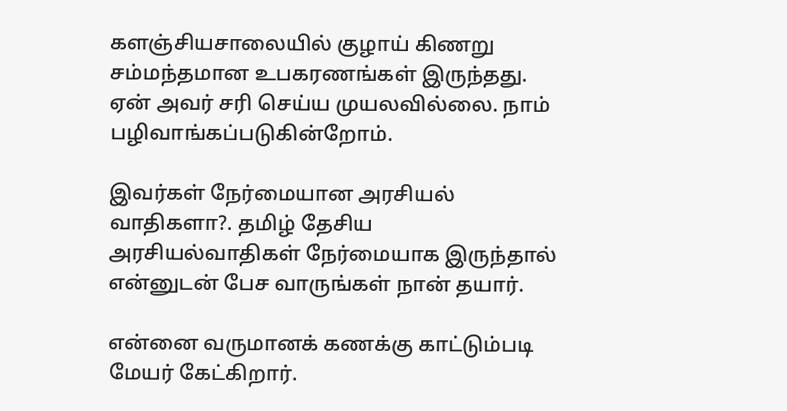களஞ்சியசாலையில் குழாய் கிணறு சம்மந்தமான உபகரணங்கள் இருந்தது. ஏன் அவர் சரி செய்ய முயலவில்லை. நாம் பழிவாங்கப்படுகின்றோம்.

இவர்கள் நேர்மையான அரசியல் வாதிகளா?. தமிழ் தேசிய அரசியல்வாதிகள் நேர்மையாக இருந்தால் என்னுடன் பேச வாருங்கள் நான் தயார்.

என்னை வருமானக் கணக்கு காட்டும்படி மேயர் கேட்கிறார்.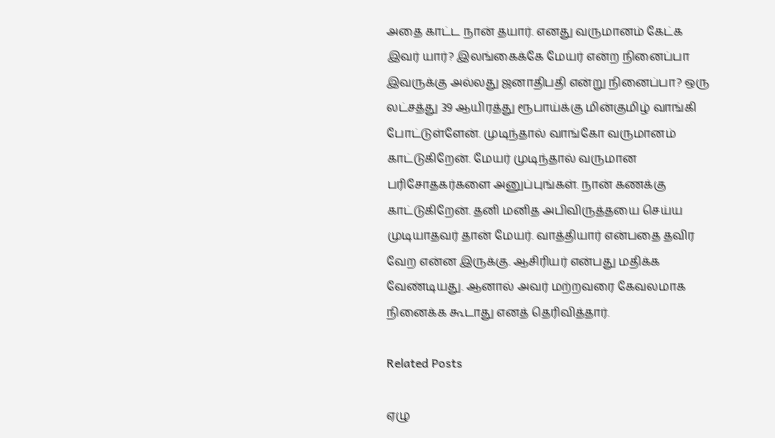அதை காட்ட நான் தயார். எனது வருமானம் கேட்க இவர் யார்? இலங்கைக்கே மேயர் என்ற நினைப்பா இவருக்கு அல்லது ஜனாதிபதி என்று நினைப்பா? ஒரு லட்சத்து 39 ஆயிரத்து ரூபாய்க்கு மின்குமிழ் வாங்கி போட்டுள்ளேன். முடிந்தால் வாங்கோ வருமானம் காட்டுகிறேன். மேயர் முடிந்தால் வருமான பரிசோதகர்களை அனுப்புங்கள். நான் கணக்கு காட்டுகிறேன். தனி மனித அபிவிருத்தயை செய்ய முடியாதவர் தான் மேயர். வாத்தியார் என்பதை தவிர வேற என்ன இருக்கு. ஆசிரியர் என்பது மதிக்க வேண்டியது. ஆனால் அவர் மற்றவரை கேவலமாக நினைக்க கூடாது எனத் தெரிவித்தார்.

Related Posts

ஏழு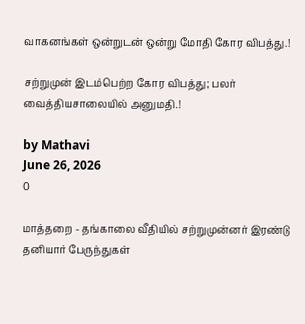வாகனங்கள் ஒன்றுடன் ஒன்று மோதி கோர விபத்து.!

சற்றுமுன் இடம்பெற்ற கோர விபத்து; பலர் வைத்தியசாலையில் அனுமதி.!

by Mathavi
June 26, 2026
0

மாத்தறை - தங்காலை வீதியில் சற்றுமுன்னர் இரண்டு தனியார் பேருந்துகள்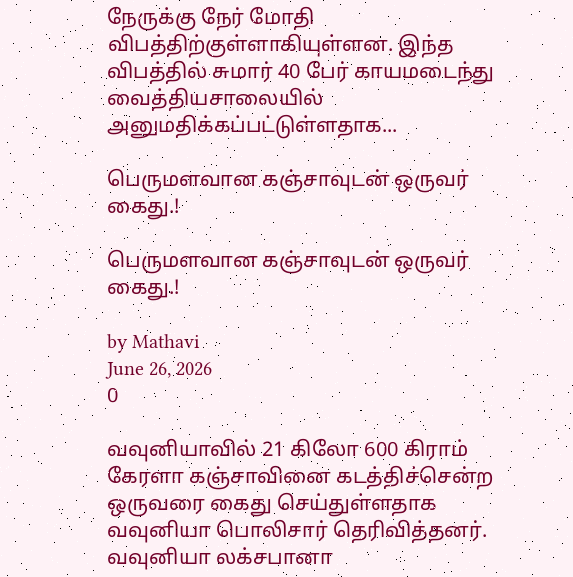நேருக்கு நேர் மோதி விபத்திற்குள்ளாகியுள்ளன. இந்த விபத்தில் சுமார் 40 பேர் காயமடைந்து வைத்தியசாலையில் அனுமதிக்கப்பட்டுள்ளதாக...

பெருமளவான கஞ்சாவுடன் ஒருவர் கைது.!

பெருமளவான கஞ்சாவுடன் ஒருவர் கைது.!

by Mathavi
June 26, 2026
0

வவுனியாவில் 21 கிலோ 600 கிராம் கேரளா கஞ்சாவினை கடத்திச்சென்ற ஒருவரை கைது செய்துள்ளதாக வவுனியா பொலிசார் தெரிவித்தனர். வவுனியா லக்சபானா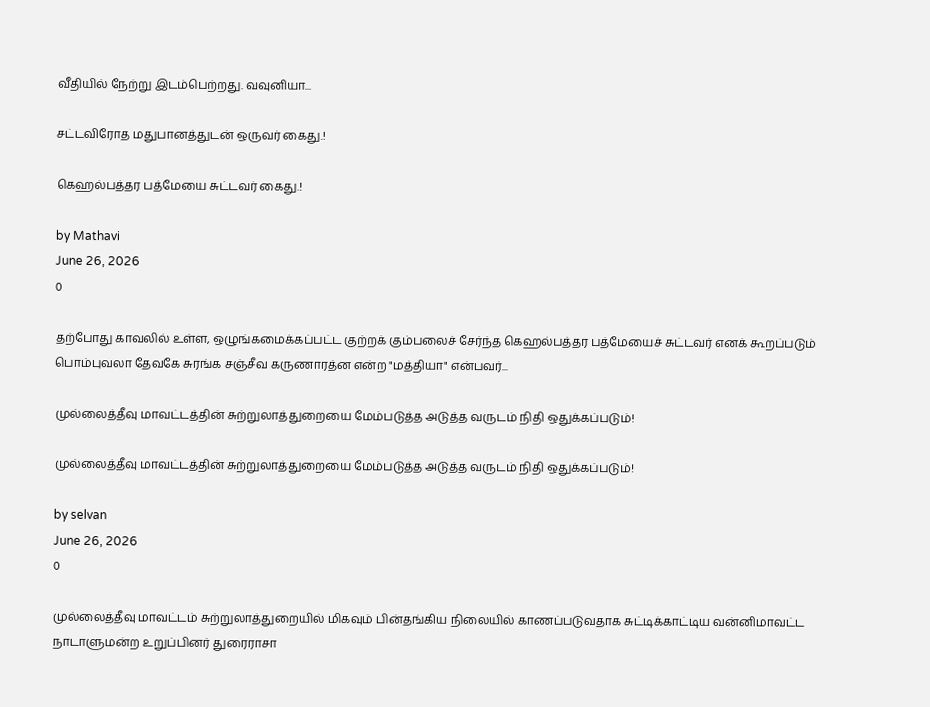வீதியில் நேற்று இடம்பெற்றது. வவுனியா...

சட்டவிரோத மதுபானத்துடன் ஒருவர் கைது.!

கெஹல்பத்தர பத்மேயை சுட்டவர் கைது.!

by Mathavi
June 26, 2026
0

தற்போது காவலில் உள்ள, ஒழுங்கமைக்கப்பட்ட குற்றக் கும்பலைச் சேர்ந்த கெஹல்பத்தர பத்மேயைச் சுட்டவர் எனக் கூறப்படும் பொம்புவலா தேவகே சுரங்க சஞ்சீவ கருணாரத்ன என்ற "மத்தியா" என்பவர்...

முல்லைத்தீவு மாவட்டத்தின் சுற்றுலாத்துறையை மேம்படுத்த அடுத்த வருடம் நிதி ஒதுக்கப்படும்!

முல்லைத்தீவு மாவட்டத்தின் சுற்றுலாத்துறையை மேம்படுத்த அடுத்த வருடம் நிதி ஒதுக்கப்படும்!

by selvan
June 26, 2026
0

முல்லைத்தீவு மாவட்டம் சுற்றுலாத்துறையில் மிகவும் பின்தங்கிய நிலையில் காணப்படுவதாக சுட்டிக்காட்டிய வன்னிமாவட்ட நாடாளுமன்ற உறுப்பினர் துரைராசா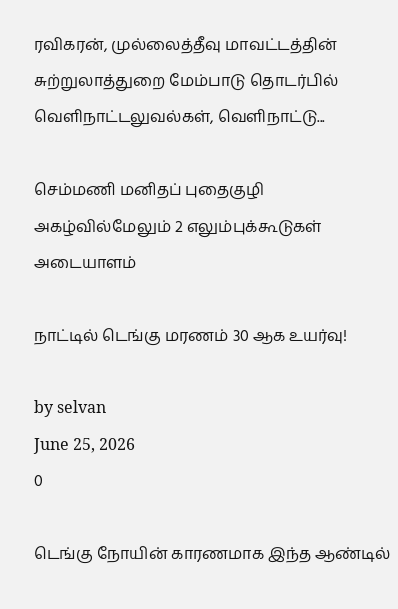ரவிகரன், முல்லைத்தீவு மாவட்டத்தின் சுற்றுலாத்துறை மேம்பாடு தொடர்பில் வெளிநாட்டலுவல்கள், வெளிநாட்டு...

செம்மணி மனிதப் புதைகுழி அகழ்வில்மேலும் 2 எலும்புக்கூடுகள் அடையாளம்

நாட்டில் டெங்கு மரணம் 30 ஆக உயர்வு!

by selvan
June 25, 2026
0

டெங்கு நோயின் காரணமாக இந்த ஆண்டில்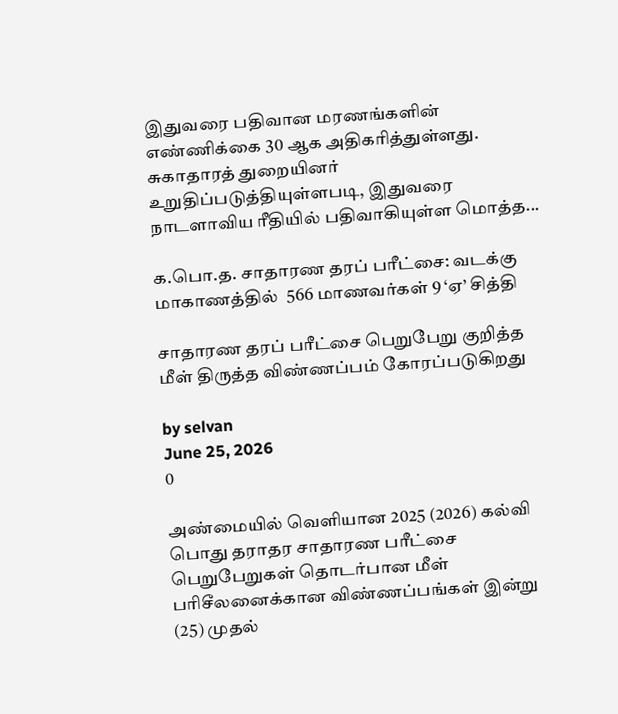இதுவரை பதிவான மரணங்களின் எண்ணிக்கை 30 ஆக அதிகரித்துள்ளது. சுகாதாரத் துறையினர் உறுதிப்படுத்தியுள்ளபடி, இதுவரை நாடளாவிய ரீதியில் பதிவாகியுள்ள மொத்த...

க.பொ.த. சாதாரண தரப் பரீட்சை: வடக்கு மாகாணத்தில்  566 மாணவர்கள் 9 ‘ஏ’ சித்தி

சாதாரண தரப் பரீட்சை பெறுபேறு குறித்த மீள் திருத்த விண்ணப்பம் கோரப்படுகிறது

by selvan
June 25, 2026
0

அண்மையில் வௌியான 2025 (2026) கல்வி பொது தராதர சாதாரண பரீட்சை பெறுபேறுகள் தொடர்பான மீள் பரிசீலனைக்கான விண்ணப்பங்கள் இன்று (25) முதல்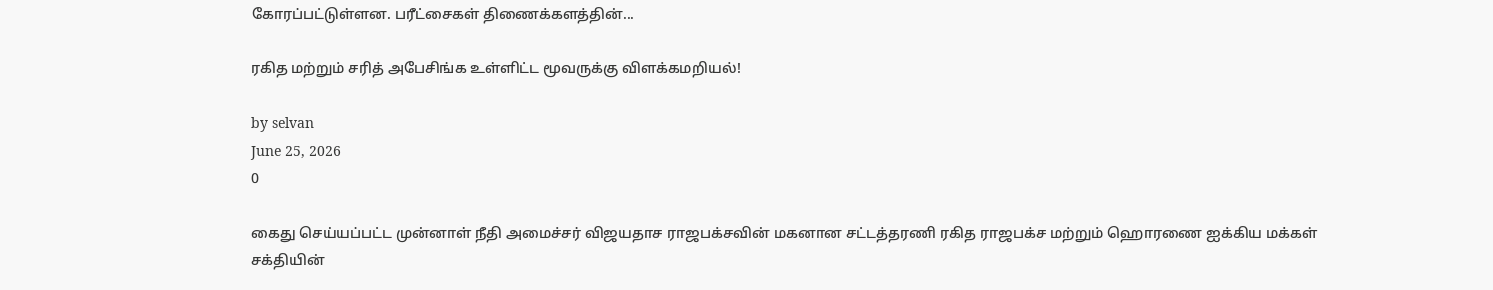கோரப்பட்டுள்ளன. பரீட்சைகள் திணைக்களத்தின்...

ரகித மற்றும் சரித் அபேசிங்க உள்ளிட்ட மூவருக்கு விளக்கமறியல்!

by selvan
June 25, 2026
0

கைது செய்யப்பட்ட முன்னாள் நீதி அமைச்சர் விஜயதாச ராஜபக்சவின் மகனான சட்டத்தரணி ரகித ராஜபக்ச மற்றும் ஹொரணை ஐக்கிய மக்கள் சக்தியின்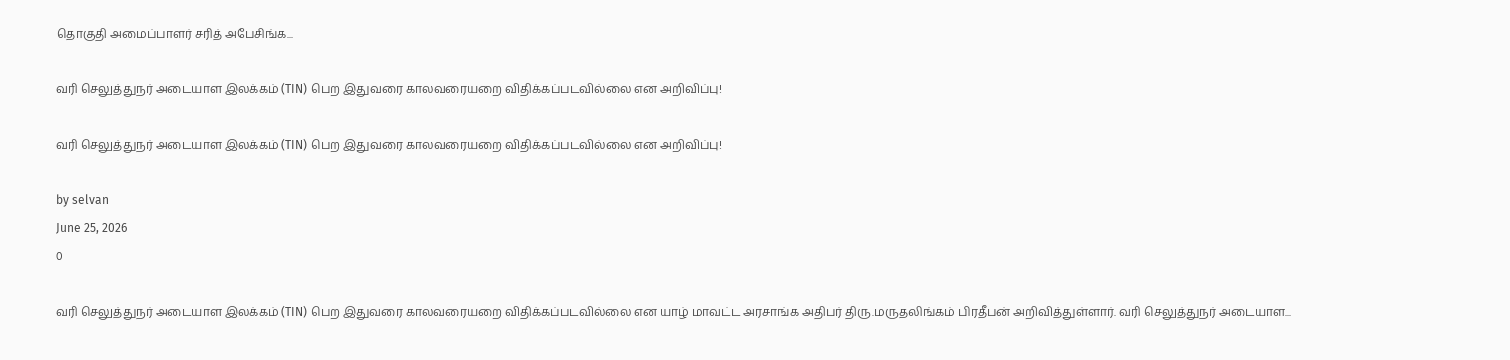தொகுதி அமைப்பாளர் சரித் அபேசிங்க...

வரி செலுத்துநர் அடையாள இலக்கம் (TIN) பெற இதுவரை காலவரையறை விதிக்கப்படவில்லை என அறிவிப்பு!

வரி செலுத்துநர் அடையாள இலக்கம் (TIN) பெற இதுவரை காலவரையறை விதிக்கப்படவில்லை என அறிவிப்பு!

by selvan
June 25, 2026
0

வரி செலுத்துநர் அடையாள இலக்கம் (TIN) பெற இதுவரை காலவரையறை விதிக்கப்படவில்லை என யாழ் மாவட்ட அரசாங்க அதிபர் திரு.மருதலிங்கம் பிரதீபன் அறிவித்துள்ளார். வரி செலுத்துநர் அடையாள...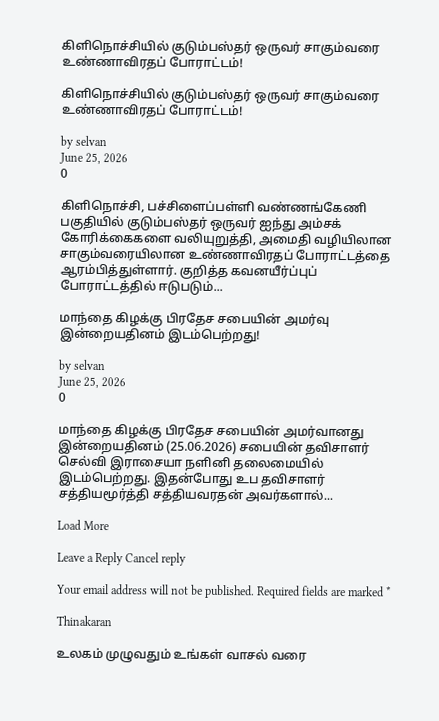கிளிநொச்சியில் குடும்பஸ்தர் ஒருவர் சாகும்வரை உண்ணாவிரதப் போராட்டம்!

கிளிநொச்சியில் குடும்பஸ்தர் ஒருவர் சாகும்வரை உண்ணாவிரதப் போராட்டம்!

by selvan
June 25, 2026
0

கிளிநொச்சி, பச்சிளைப்பள்ளி வண்ணங்கேணி பகுதியில் குடும்பஸ்தர் ஒருவர் ஐந்து அம்சக் கோரிக்கைகளை வலியுறுத்தி, அமைதி வழியிலான சாகும்வரையிலான உண்ணாவிரதப் போராட்டத்தை ஆரம்பித்துள்ளார். குறித்த கவனயீர்ப்புப் போராட்டத்தில் ஈடுபடும்...

மாந்தை கிழக்கு பிரதேச சபையின் அமர்வு இன்றையதினம் இடம்பெற்றது!

by selvan
June 25, 2026
0

மாந்தை கிழக்கு பிரதேச சபையின் அமர்வானது இன்றையதினம் (25.06.2026) சபையின் தவிசாளர் செல்வி இராசையா நளினி தலைமையில் இடம்பெற்றது. இதன்போது உப தவிசாளர் சத்தியமூர்த்தி சத்தியவரதன் அவர்களால்...

Load More

Leave a Reply Cancel reply

Your email address will not be published. Required fields are marked *

Thinakaran

உலகம் முழுவதும் உங்கள் வாசல் வரை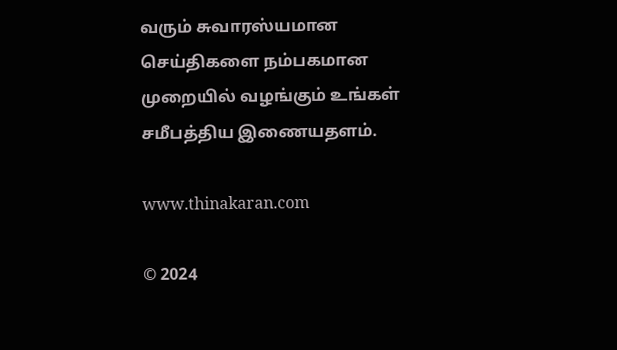வரும் சுவாரஸ்யமான செய்திகளை நம்பகமான முறையில் வழங்கும் உங்கள் சமீபத்திய இணையதளம்.

www.thinakaran.com

© 2024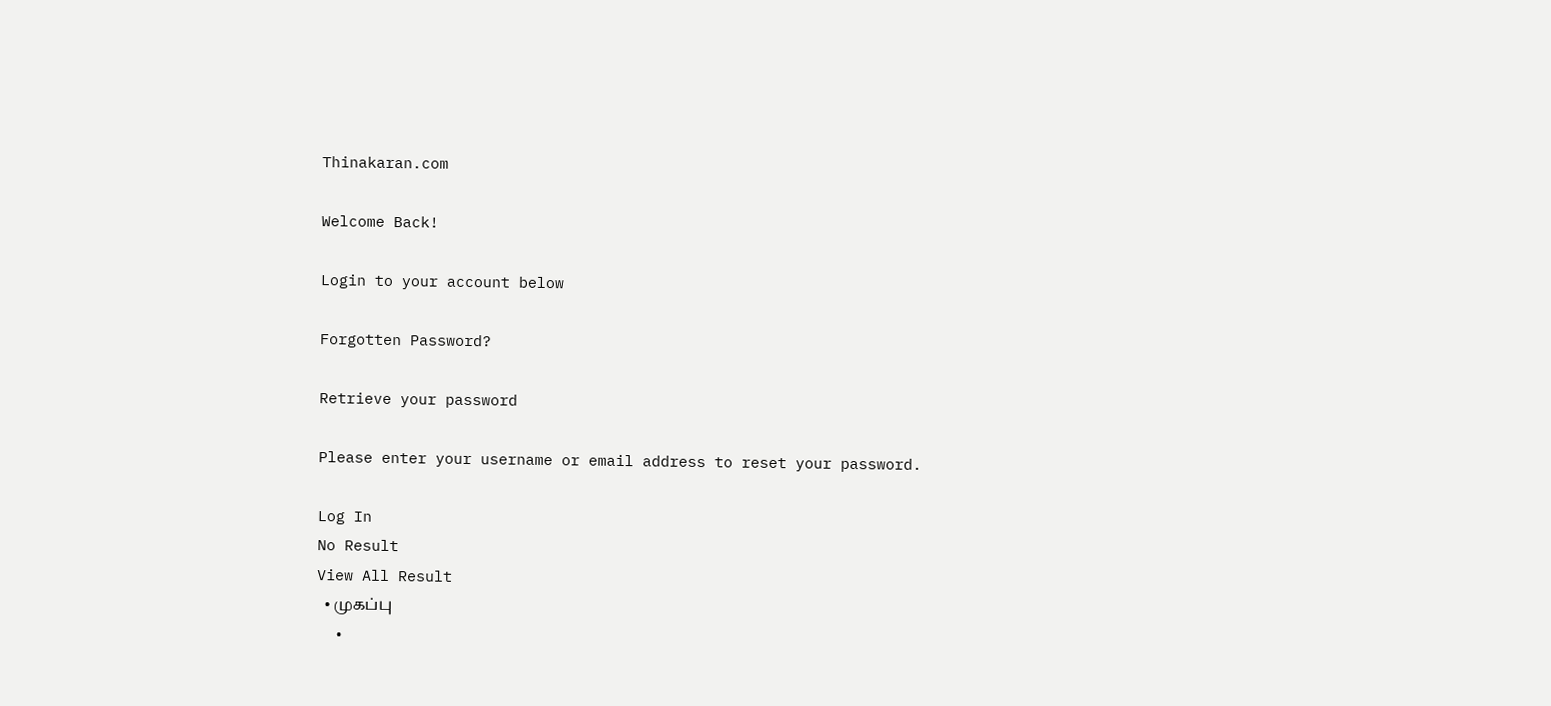Thinakaran.com

Welcome Back!

Login to your account below

Forgotten Password?

Retrieve your password

Please enter your username or email address to reset your password.

Log In
No Result
View All Result
  • முகப்பு
  •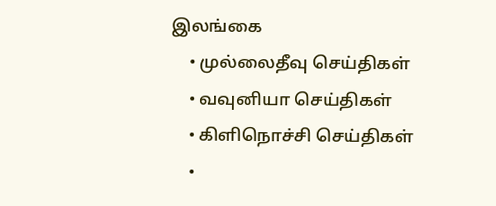இலங்கை
    • முல்லைதீவு செய்திகள்
    • வவுனியா செய்திகள்
    • கிளிநொச்சி செய்திகள்
    •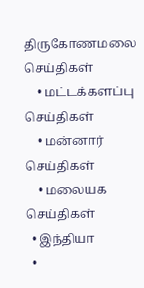திருகோணமலை செய்திகள்
    • மட்டக்களப்பு செய்திகள்
    • மன்னார் செய்திகள்
    • மலையக செய்திகள்
  • இந்தியா
  •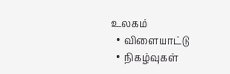உலகம்
  • விளையாட்டு
  • நிகழ்வுகள்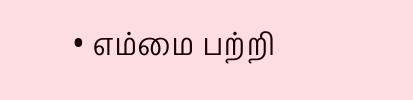• எம்மை பற்றி